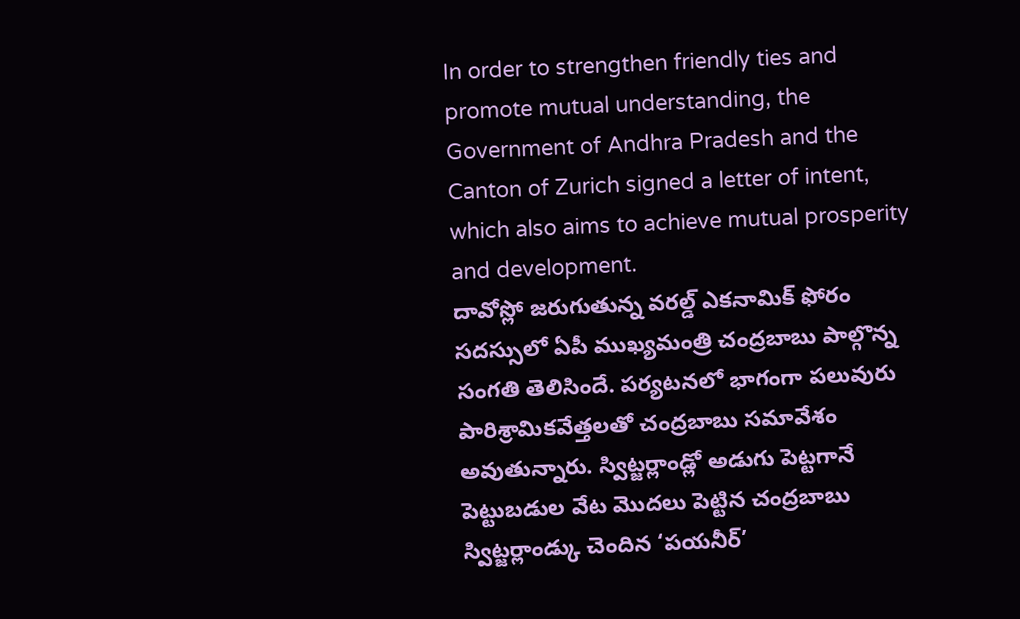In order to strengthen friendly ties and promote mutual understanding, the Government of Andhra Pradesh and the Canton of Zurich signed a letter of intent, which also aims to achieve mutual prosperity and development.
దావోస్లో జరుగుతున్న వరల్డ్ ఎకనామిక్ ఫోరం సదస్సులో ఏపీ ముఖ్యమంత్రి చంద్రబాబు పాల్గొన్న సంగతి తెలిసిందే. పర్యటనలో భాగంగా పలువురు పారిశ్రామికవేత్తలతో చంద్రబాబు సమావేశం అవుతున్నారు. స్విట్జర్లాండ్లో అడుగు పెట్టగానే పెట్టుబడుల వేట మొదలు పెట్టిన చంద్రబాబు స్విట్జర్లాండ్కు చెందిన ‘పయనీర్’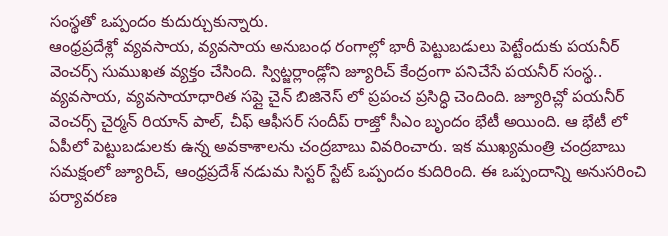సంస్థతో ఒప్పందం కుదుర్చుకున్నారు.
ఆంధ్రప్రదేశ్లో వ్యవసాయ, వ్యవసాయ అనుబంధ రంగాల్లో భారీ పెట్టుబడులు పెట్టేందుకు పయనీర్ వెంచర్స్ సుముఖత వ్యక్తం చేసింది. స్విట్జర్లాండ్లోని జ్యూరిచ్ కేంద్రంగా పనిచేసే పయనీర్ సంస్థ.. వ్యవసాయ, వ్యవసాయాధారిత సప్లై చైన్ బిజినెస్ లో ప్రపంచ ప్రసిద్ధి చెందింది. జ్యూరిచ్లో పయనీర్ వెంచర్స్ చైర్మన్ రియాన్ పాల్, చీఫ్ ఆఫీసర్ సందీప్ రాజ్తో సీఎం బృందం భేటీ అయింది. ఆ భేటీ లో ఏపీలో పెట్టుబడులకు ఉన్న అవకాశాలను చంద్రబాబు వివరించారు. ఇక ముఖ్యమంత్రి చంద్రబాబు సమక్షంలో జ్యూరిచ్, ఆంధ్రప్రదేశ్ నడుమ సిస్టర్ స్టేట్ ఒప్పందం కుదిరింది. ఈ ఒప్పందాన్ని అనుసరించి పర్యావరణ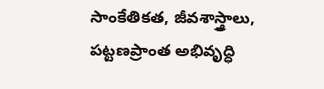సాంకేతికత, జీవశాస్త్రాలు, పట్టణప్రాంత అభివృద్ధి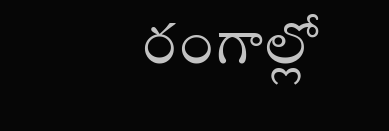రంగాల్లో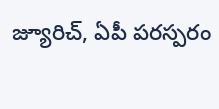జ్యూరిచ్, ఏపీ పరస్పరం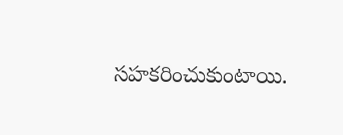సహకరించుకుంటాయి.